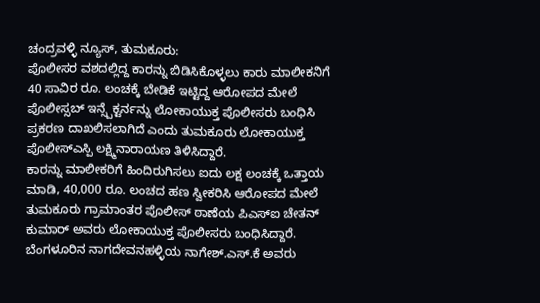ಚಂದ್ರವಳ್ಳಿ ನ್ಯೂಸ್, ತುಮಕೂರು:
ಪೊಲೀಸರ ವಶದಲ್ಲಿದ್ದ ಕಾರನ್ನು ಬಿಡಿಸಿಕೊಳ್ಳಲು ಕಾರು ಮಾಲೀಕನಿಗೆ 40 ಸಾವಿರ ರೂ. ಲಂಚಕ್ಕೆ ಬೇಡಿಕೆ ಇಟ್ಟಿದ್ದ ಆರೋಪದ ಮೇಲೆ ಪೊಲೀಸ್ಸಬ್ ಇನ್ಸ್ಪೆಕ್ಟರ್ನನ್ನು ಲೋಕಾಯುಕ್ತ ಪೊಲೀಸರು ಬಂಧಿಸಿ ಪ್ರಕರಣ ದಾಖಲಿಸಲಾಗಿದೆ ಎಂದು ತುಮಕೂರು ಲೋಕಾಯುಕ್ತ ಪೊಲೀಸ್ಎಸ್ಪಿ ಲಕ್ಷ್ಮಿನಾರಾಯಣ ತಿಳಿಸಿದ್ದಾರೆ.
ಕಾರನ್ನು ಮಾಲೀಕರಿಗೆ ಹಿಂದಿರುಗಿಸಲು ಐದು ಲಕ್ಷ ಲಂಚಕ್ಕೆ ಒತ್ತಾಯ ಮಾಡಿ, 40,000 ರೂ. ಲಂಚದ ಹಣ ಸ್ವೀಕರಿಸಿ ಆರೋಪದ ಮೇಲೆ ತುಮಕೂರು ಗ್ರಾಮಾಂತರ ಪೊಲೀಸ್ ಠಾಣೆಯ ಪಿಎಸ್ಐ ಚೇತನ್ ಕುಮಾರ್ ಅವರು ಲೋಕಾಯುಕ್ತ ಪೊಲೀಸರು ಬಂಧಿಸಿದ್ದಾರೆ.
ಬೆಂಗಳೂರಿನ ನಾಗದೇವನಹಳ್ಳಿಯ ನಾಗೇಶ್.ಎಸ್.ಕೆ ಅವರು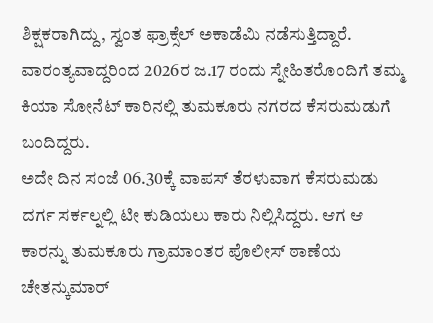ಶಿಕ್ಷಕರಾಗಿದ್ದು, ಸ್ವಂತ ಫ್ರಾಕ್ಸೆಲ್ ಅಕಾಡೆಮಿ ನಡೆಸುತ್ತಿದ್ದಾರೆ. ವಾರಂತ್ಯವಾದ್ದರಿಂದ 2026ರ ಜ.17 ರಂದು ಸ್ನೇಹಿತರೊಂದಿಗೆ ತಮ್ಮ ಕಿಯಾ ಸೋನೆಟ್ ಕಾರಿನಲ್ಲಿ ತುಮಕೂರು ನಗರದ ಕೆಸರುಮಡುಗೆ ಬಂದಿದ್ದರು.
ಅದೇ ದಿನ ಸಂಜೆ 06.30ಕ್ಕೆ ವಾಪಸ್ ತೆರಳುವಾಗ ಕೆಸರುಮಡು ದರ್ಗ ಸರ್ಕಲ್ನಲ್ಲಿ ಟೀ ಕುಡಿಯಲು ಕಾರು ನಿಲ್ಲಿಸಿದ್ದರು. ಆಗ ಆ ಕಾರನ್ನು ತುಮಕೂರು ಗ್ರಾಮಾಂತರ ಪೊಲೀಸ್ ಠಾಣೆಯ ಚೇತನ್ಕುಮಾರ್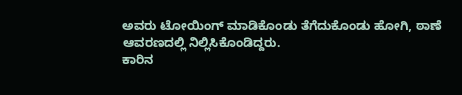ಅವರು ಟೋಯಿಂಗ್ ಮಾಡಿಕೊಂಡು ತೆಗೆದುಕೊಂಡು ಹೋಗಿ, ಠಾಣೆ ಆವರಣದಲ್ಲಿ ನಿಲ್ಲಿಸಿಕೊಂಡಿದ್ದರು.
ಕಾರಿನ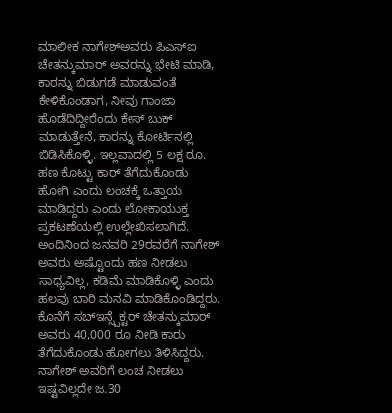ಮಾಲೀಕ ನಾಗೇಶ್ಅವರು ಪಿಎಸ್ಐ ಚೇತನ್ಕುಮಾರ್ ಅವರನ್ನು ಭೇಟಿ ಮಾಡಿ, ಕಾರನ್ನು ಬಿಡುಗಡೆ ಮಾಡುವಂತೆ ಕೇಳಿಕೊಂಡಾಗ, ನೀವು ಗಾಂಜಾ ಹೊಡೆದಿದ್ದೀರೆಂದು ಕೇಸ್ ಬುಕ್ ಮಾಡುತ್ತೇನೆ, ಕಾರನ್ನು ಕೋರ್ಟಿನಲ್ಲಿ ಬಿಡಿಸಿಕೊಳ್ಳಿ. ಇಲ್ಲವಾದಲ್ಲಿ 5 ಲಕ್ಷ ರೂ. ಹಣ ಕೊಟ್ಟು ಕಾರ್ ತೆಗೆದುಕೊಂಡು ಹೋಗಿ ಎಂದು ಲಂಚಕ್ಕೆ ಒತ್ತಾಯ ಮಾಡಿದ್ದರು ಎಂದು ಲೋಕಾಯುಕ್ತ ಪ್ರಕಟಣೆಯಲ್ಲಿ ಉಲ್ಲೇಖಿಸಲಾಗಿದೆ.
ಅಂದಿನಿಂದ ಜನವರಿ 29ರವರೆಗೆ ನಾಗೇಶ್ ಅವರು ಅಷ್ಟೊಂದು ಹಣ ನೀಡಲು ಸಾಧ್ಯವಿಲ್ಲ, ಕಡಿಮೆ ಮಾಡಿಕೊಳ್ಳಿ ಎಂದು ಹಲವು ಬಾರಿ ಮನವಿ ಮಾಡಿಕೊಂಡಿದ್ದರು. ಕೊನೆಗೆ ಸಬ್ಇನ್ಸ್ಪೆಕ್ಟರ್ ಚೇತನ್ಕುಮಾರ್ ಅವರು 40,000 ರೂ ನೀಡಿ ಕಾರು ತೆಗೆದುಕೊಂಡು ಹೋಗಲು ತಿಳಿಸಿದ್ದರು.
ನಾಗೇಶ್ ಅವರಿಗೆ ಲಂಚ ನೀಡಲು ಇಷ್ಟವಿಲ್ಲದೇ ಜ.30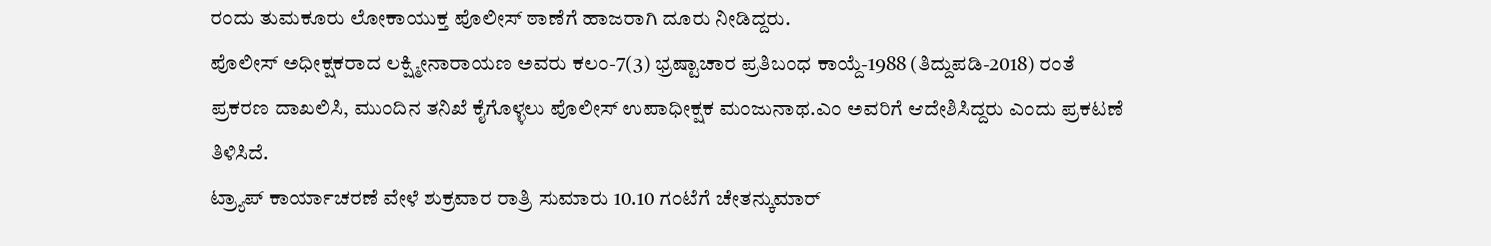ರಂದು ತುಮಕೂರು ಲೋಕಾಯುಕ್ತ ಪೊಲೀಸ್ ಠಾಣೆಗೆ ಹಾಜರಾಗಿ ದೂರು ನೀಡಿದ್ದರು.
ಪೊಲೀಸ್ ಅಧೀಕ್ಷಕರಾದ ಲಕ್ಷ್ಮೀನಾರಾಯಣ ಅವರು ಕಲಂ-7(3) ಭ್ರಷ್ಟಾಚಾರ ಪ್ರತಿಬಂಧ ಕಾಯ್ದೆ-1988 (ತಿದ್ದುಪಡಿ-2018) ರಂತೆ ಪ್ರಕರಣ ದಾಖಲಿಸಿ, ಮುಂದಿನ ತನಿಖೆ ಕೈಗೊಳ್ಳಲು ಪೊಲೀಸ್ ಉಪಾಧೀಕ್ಷಕ ಮಂಜುನಾಥ.ಎಂ ಅವರಿಗೆ ಆದೇಶಿಸಿದ್ದರು ಎಂದು ಪ್ರಕಟಣೆ ತಿಳಿಸಿದೆ.
ಟ್ರ್ಯಾಪ್ ಕಾರ್ಯಾಚರಣೆ ವೇಳೆ ಶುಕ್ರವಾರ ರಾತ್ರಿ ಸುಮಾರು 10.10 ಗಂಟೆಗೆ ಚೇತನ್ಕುಮಾರ್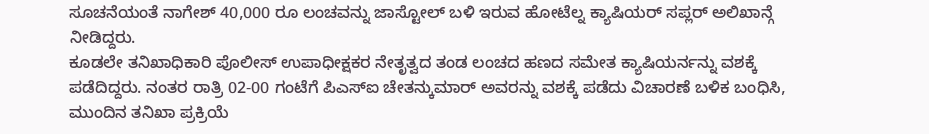ಸೂಚನೆಯಂತೆ ನಾಗೇಶ್ 40,000 ರೂ ಲಂಚವನ್ನು ಜಾಸ್ಟೋಲ್ ಬಳಿ ಇರುವ ಹೋಟೆಲ್ನ ಕ್ಯಾಷಿಯರ್ ಸಪ್ಲರ್ ಅಲಿಖಾನ್ಗೆ ನೀಡಿದ್ದರು.
ಕೂಡಲೇ ತನಿಖಾಧಿಕಾರಿ ಪೊಲೀಸ್ ಉಪಾಧೀಕ್ಷಕರ ನೇತೃತ್ವದ ತಂಡ ಲಂಚದ ಹಣದ ಸಮೇತ ಕ್ಯಾಷಿಯರ್ನನ್ನು ವಶಕ್ಕೆ ಪಡೆದಿದ್ದರು. ನಂತರ ರಾತ್ರಿ 02-00 ಗಂಟೆಗೆ ಪಿಎಸ್ಐ ಚೇತನ್ಕುಮಾರ್ ಅವರನ್ನು ವಶಕ್ಕೆ ಪಡೆದು ವಿಚಾರಣೆ ಬಳಿಕ ಬಂಧಿಸಿ, ಮುಂದಿನ ತನಿಖಾ ಪ್ರಕ್ರಿಯೆ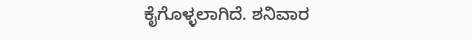ಕೈಗೊಳ್ಳಲಾಗಿದೆ. ಶನಿವಾರ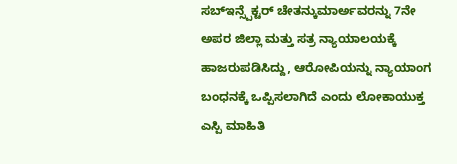ಸಬ್ಇನ್ಸ್ಪೆಕ್ಟರ್ ಚೇತನ್ಕುಮಾರ್ಅವರನ್ನು 7ನೇ ಅಪರ ಜಿಲ್ಲಾ ಮತ್ತು ಸತ್ರ ನ್ಯಾಯಾಲಯಕ್ಕೆ ಹಾಜರುಪಡಿಸಿದ್ದು, ಆರೋಪಿಯನ್ನು ನ್ಯಾಯಾಂಗ ಬಂಧನಕ್ಕೆ ಒಪ್ಪಿಸಲಾಗಿದೆ ಎಂದು ಲೋಕಾಯುಕ್ತ ಎಸ್ಪಿ ಮಾಹಿತಿ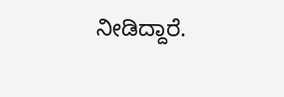ನೀಡಿದ್ದಾರೆ.